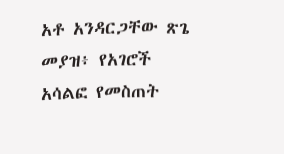አቶ አንዳርጋቸው ጽጌ መያዝ፥ የአገሮች አሳልፎ የመስጠት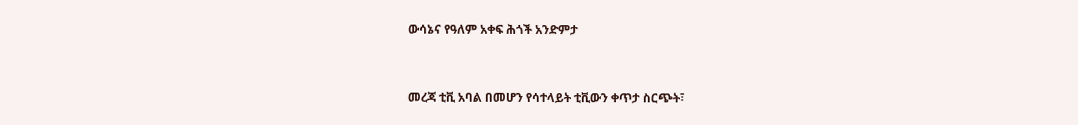ውሳኔና የዓለም አቀፍ ሕጎች አንድምታ


መረጃ ቲቪ አባል በመሆን የሳተላይት ቲቪውን ቀጥታ ስርጭት፣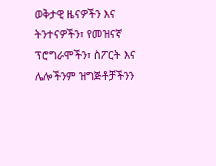ወቅታዊ ዜናዎችን እና ትንተናዎችን፣ የመዝናኛ ፕሮግራሞችን፣ ስፖርት እና ሌሎችንም ዝግጅቶቻችንን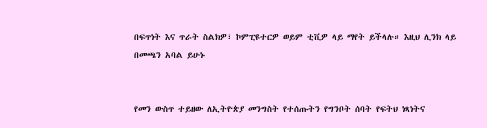በፍጥነት እና ጥራት ስልክዎ፣ ኮምፒዩተርዎ ወይም ቲቪዎ ላይ ማየት ይችላሉ። እዚህ ሊንክ ላይ በመጫን አባል ይሁኑ


የመን ውስጥ ተይዘው ለኢትዮጵያ መንግስት የተሰጡትን የግንቦት ሰባት የፍትህ ነጻነትና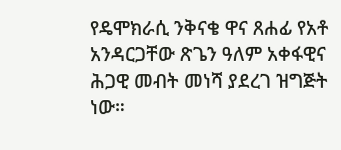የዴሞክራሲ ንቅናቄ ዋና ጸሐፊ የአቶ አንዳርጋቸው ጽጌን ዓለም አቀፋዊና ሕጋዊ መብት መነሻ ያደረገ ዝግጅት ነው።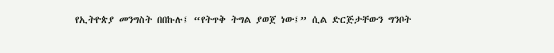የኢትዮጵያ መንግስት በበኩሉ፤ “የትጥቅ ትግል ያወጀ ነው፤” ሲል ድርጅታቸውን ግንቦት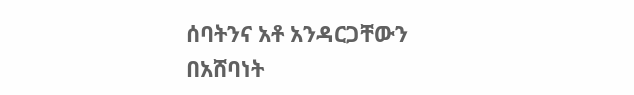ሰባትንና አቶ አንዳርጋቸውን በአሸባነት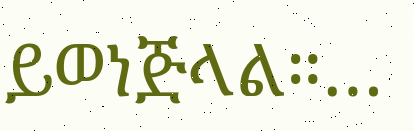ይወነጅላል።…